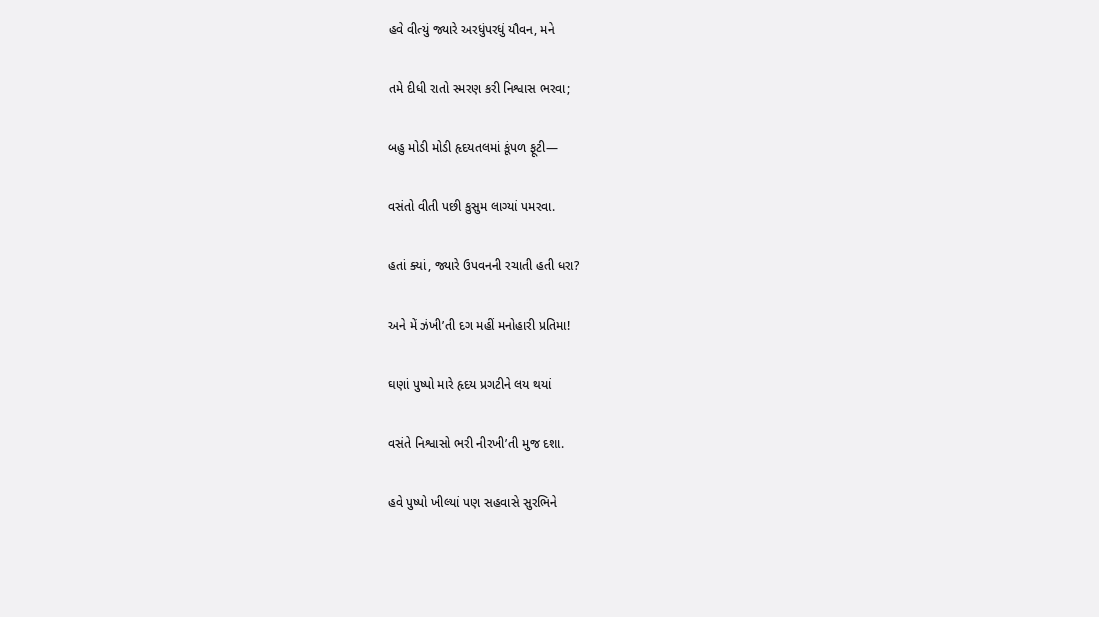હવે વીત્યું જ્યારે અરધુંપરધું યૌવન, મને

તમે દીધી રાતો સ્મરણ કરી નિશ્વાસ ભરવા;

બહુ મોડી મોડી હૃદયતલમાં કૂંપળ ફૂટી—

વસંતો વીતી પછી કુસુમ લાગ્યાં પમરવા.

હતાં ક્યાં, જ્યારે ઉપવનની રચાતી હતી ધરા?

અને મેં ઝંખી’તી દગ મહીં મનોહારી પ્રતિમા!

ઘણાં પુષ્પો મારે હૃદય પ્રગટીને લય થયાં

વસંતે નિશ્વાસો ભરી નીરખી’તી મુજ દશા.

હવે પુષ્પો ખીલ્યાં પણ સહવાસે સુરભિને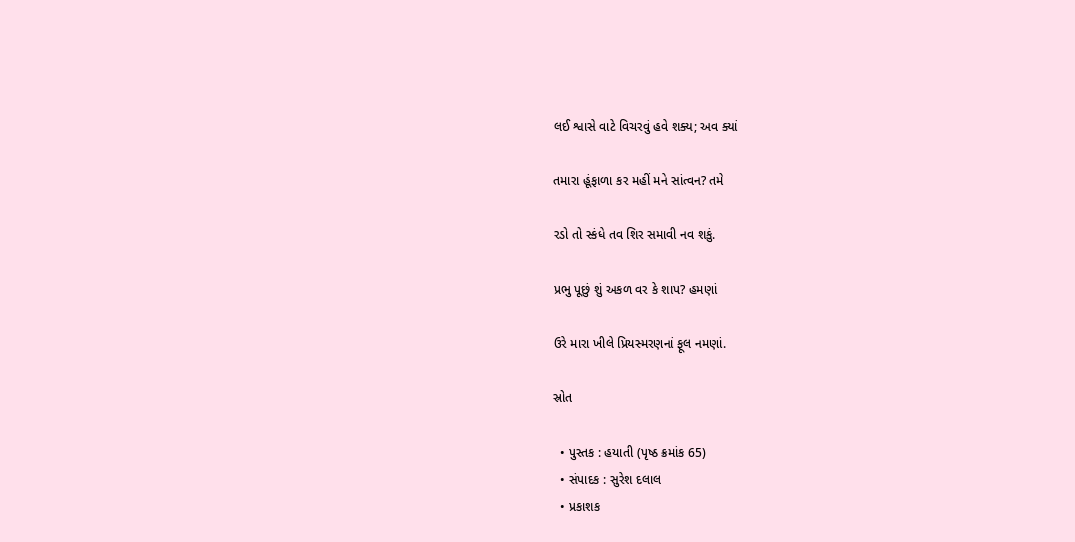લઈ શ્વાસે વાટે વિચરવું હવે શક્ય; અવ ક્યાં

તમારા હૂંફાળા કર મહીં મને સાંત્વન? તમે

રડો તો સ્કંધે તવ શિર સમાવી નવ શકું.

પ્રભુ પૂછું શું અકળ વર કે શાપ? હમણાં

ઉરે મારા ખીલે પ્રિયસ્મરણનાં ફૂલ નમણાં.

સ્રોત

  • પુસ્તક : હયાતી (પૃષ્ઠ ક્રમાંક 65)
  • સંપાદક : સુરેશ દલાલ
  • પ્રકાશક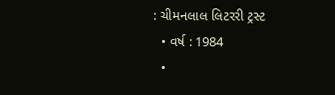: ચીમનલાલ લિટરરી ટ્રસ્ટ
  • વર્ષ : 1984
  •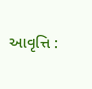આવૃત્તિ :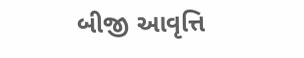બીજી આવૃત્તિ